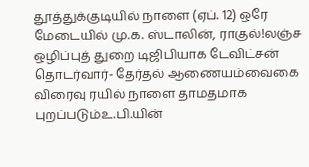தூத்துக்குடியில் நாளை (ஏப். 12) ஒரே மேடையில் மு.க. ஸ்டாலின், ராகுல்!லஞ்ச ஒழிப்புத் துறை டிஜிபியாக டேவிட்சன் தொடர்வார்- தேர்தல் ஆணையம்வைகை விரைவு ரயில் நாளை தாமதமாக புறப்படும்உ.பி.யின்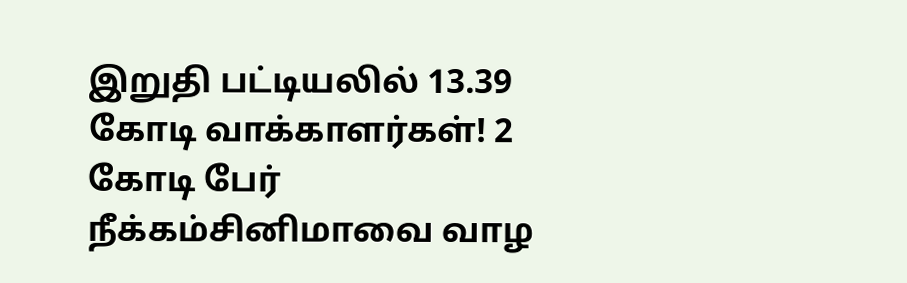இறுதி பட்டியலில் 13.39 கோடி வாக்காளர்கள்! 2 கோடி பேர் நீக்கம்சினிமாவை வாழ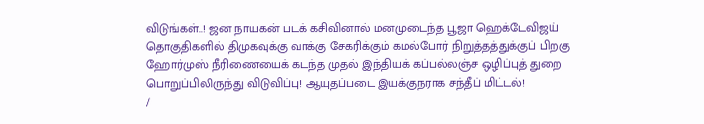விடுங்கள்..! ஜன நாயகன் படக் கசிவினால் மனமுடைந்த பூஜா ஹெக்டேவிஜய் தொகுதிகளில் திமுகவுக்கு வாக்கு சேகரிக்கும் கமல்போர் நிறுத்தத்துக்குப் பிறகு ஹோர்முஸ் நீரிணையைக் கடந்த முதல் இந்தியக் கப்பல்லஞ்ச ஒழிப்புத் துறை பொறுப்பிலிருந்து விடுவிப்பு! ஆயுதப்படை இயக்குநராக சந்தீப் மிட்டல்!
/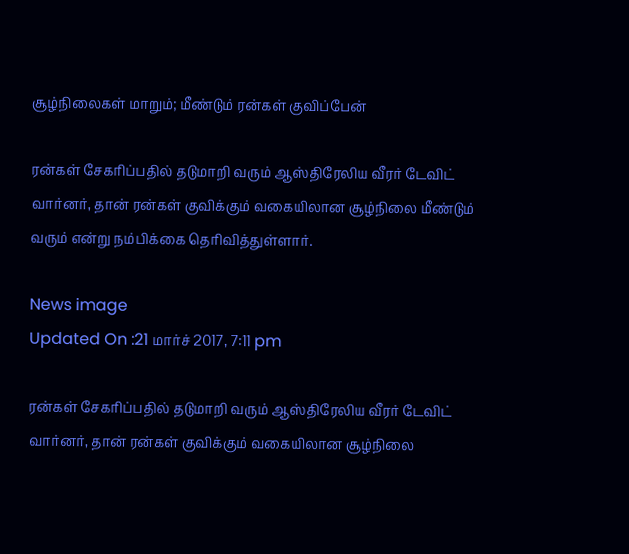சூழ்நிலைகள் மாறும்; மீண்டும் ரன்கள் குவிப்பேன்

ரன்கள் சேகரிப்பதில் தடுமாறி வரும் ஆஸ்திரேலிய வீரர் டேவிட் வார்னர், தான் ரன்கள் குவிக்கும் வகையிலான சூழ்நிலை மீண்டும் வரும் என்று நம்பிக்கை தெரிவித்துள்ளார்.

News image
Updated On :21 மார்ச் 2017, 7:11 pm

ரன்கள் சேகரிப்பதில் தடுமாறி வரும் ஆஸ்திரேலிய வீரர் டேவிட் வார்னர், தான் ரன்கள் குவிக்கும் வகையிலான சூழ்நிலை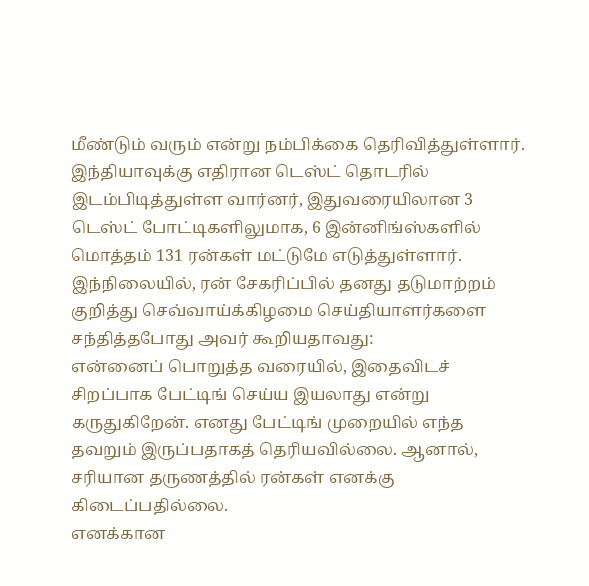மீண்டும் வரும் என்று நம்பிக்கை தெரிவித்துள்ளார்.
இந்தியாவுக்கு எதிரான டெஸ்ட் தொடரில் இடம்பிடித்துள்ள வார்னர், இதுவரையிலான 3 டெஸ்ட் போட்டிகளிலுமாக, 6 இன்னிங்ஸ்களில் மொத்தம் 131 ரன்கள் மட்டுமே எடுத்துள்ளார்.
இந்நிலையில், ரன் சேகரிப்பில் தனது தடுமாற்றம் குறித்து செவ்வாய்க்கிழமை செய்தியாளர்களை சந்தித்தபோது அவர் கூறியதாவது:
என்னைப் பொறுத்த வரையில், இதைவிடச் சிறப்பாக பேட்டிங் செய்ய இயலாது என்று கருதுகிறேன். எனது பேட்டிங் முறையில் எந்த தவறும் இருப்பதாகத் தெரியவில்லை. ஆனால், சரியான தருணத்தில் ரன்கள் எனக்கு கிடைப்பதில்லை.
எனக்கான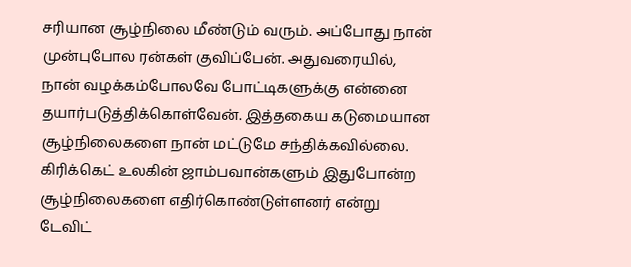சரியான சூழ்நிலை மீண்டும் வரும். அப்போது நான் முன்புபோல ரன்கள் குவிப்பேன். அதுவரையில், நான் வழக்கம்போலவே போட்டிகளுக்கு என்னை தயார்படுத்திக்கொள்வேன். இத்தகைய கடுமையான சூழ்நிலைகளை நான் மட்டுமே சந்திக்கவில்லை. கிரிக்கெட் உலகின் ஜாம்பவான்களும் இதுபோன்ற சூழ்நிலைகளை எதிர்கொண்டுள்ளனர் என்று டேவிட்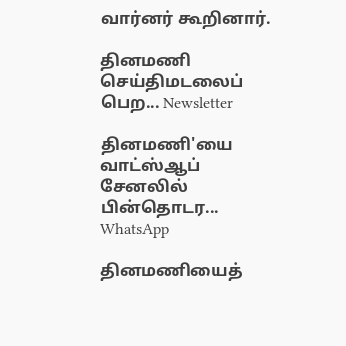வார்னர் கூறினார்.

தினமணி செய்திமடலைப் பெற... Newsletter

தினமணி'யை வாட்ஸ்ஆப் சேனலில் பின்தொடர... WhatsApp

தினமணியைத்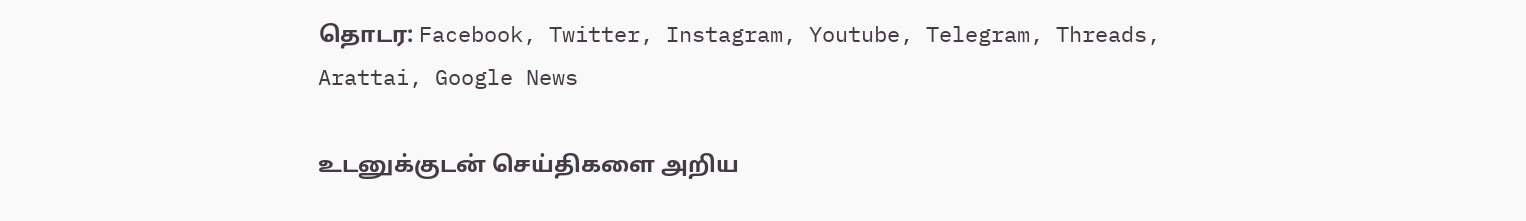தொடர: Facebook, Twitter, Instagram, Youtube, Telegram, Threads, Arattai, Google News

உடனுக்குடன் செய்திகளை அறிய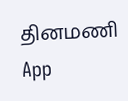தினமணி App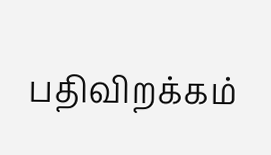பதிவிறக்கம்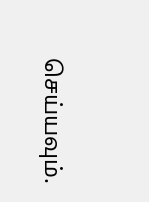செய்யவும்.